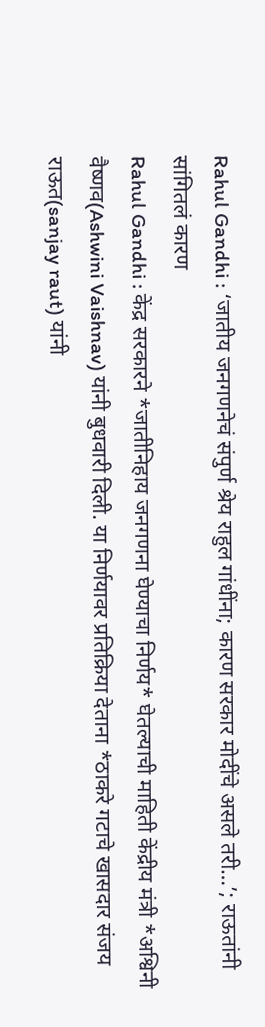Rahul Gandhi : ‘जातीय जनगणनेचं संपुर्ण श्रेय राहुल गांधींना; कारण सरकार मोदींचे असले तरी…’; राऊतांनी सांगितलं कारण
Rahul Gandhi : केंद्र सरकारने *जातीनिहाय जनगणना घेण्याचा निर्णय* घेतल्याची माहिती केंद्रीय मंत्री *अश्विनी वैष्णव(Ashwini Vaishnav) यांनी बुधवारी दिली. या निर्णयावर प्रतिक्रिया देताना *ठाकरे गटाचे खासदार संजय राऊत(sanjay raut) यांनी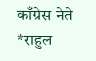काँग्रेस नेते *राहुल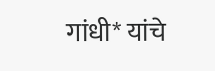गांधी* यांचे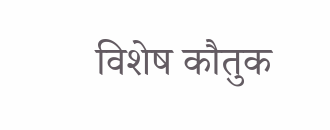विशेष कौतुक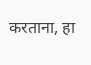करताना, हा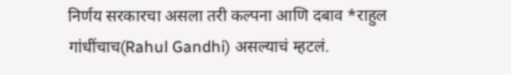निर्णय सरकारचा असला तरी कल्पना आणि दबाव *राहुल गांधींचाच(Rahul Gandhi) असल्याचं म्हटलं.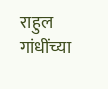राहुल गांधींच्या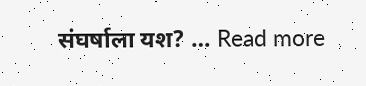संघर्षाला यश? … Read more